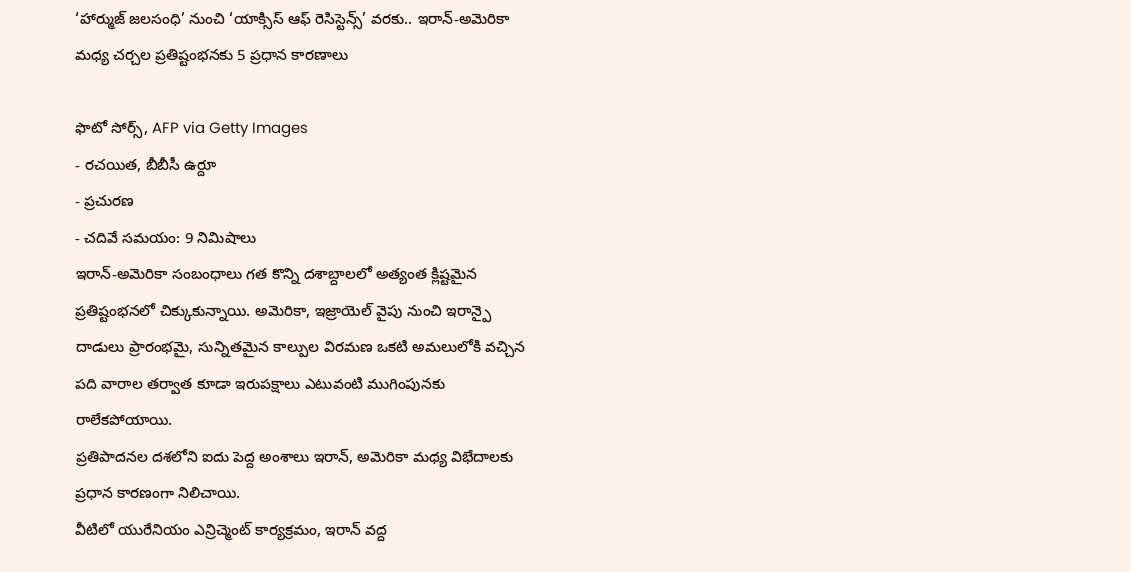‘హార్ముజ్ జలసంధి’ నుంచి ‘యాక్సిస్ ఆఫ్ రెసిస్టెన్స్’ వరకు.. ఇరాన్-అమెరికా మధ్య చర్చల ప్రతిష్టంభనకు 5 ప్రధాన కారణాలు

ఫొటో సోర్స్, AFP via Getty Images
- రచయిత, బీబీసీ ఉర్దూ
- ప్రచురణ
- చదివే సమయం: 9 నిమిషాలు
ఇరాన్-అమెరికా సంబంధాలు గత కొన్ని దశాబ్దాలలో అత్యంత క్లిష్టమైన ప్రతిష్టంభనలో చిక్కుకున్నాయి. అమెరికా, ఇజ్రాయెల్ వైపు నుంచి ఇరాన్పై దాడులు ప్రారంభమై, సున్నితమైన కాల్పుల విరమణ ఒకటి అమలులోకి వచ్చిన పది వారాల తర్వాత కూడా ఇరుపక్షాలు ఎటువంటి ముగింపునకు రాలేకపోయాయి.
ప్రతిపాదనల దశలోని ఐదు పెద్ద అంశాలు ఇరాన్, అమెరికా మధ్య విభేదాలకు ప్రధాన కారణంగా నిలిచాయి.
వీటిలో యురేనియం ఎన్రిచ్మెంట్ కార్యక్రమం, ఇరాన్ వద్ద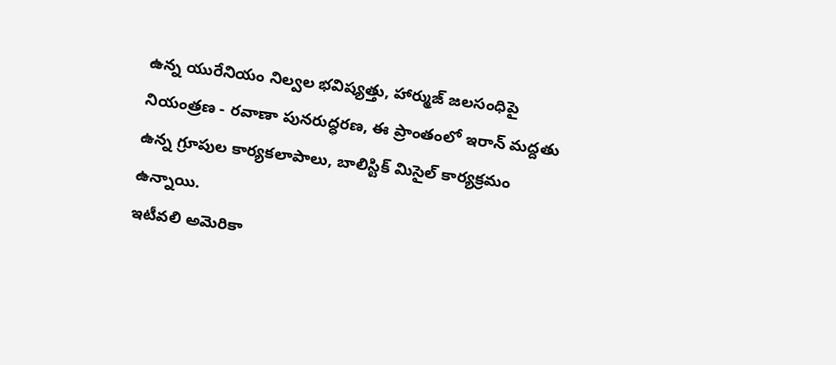ఉన్న యురేనియం నిల్వల భవిష్యత్తు, హార్ముజ్ జలసంధిపై నియంత్రణ - రవాణా పునరుద్ధరణ, ఈ ప్రాంతంలో ఇరాన్ మద్దతు ఉన్న గ్రూపుల కార్యకలాపాలు, బాలిస్టిక్ మిసైల్ కార్యక్రమం ఉన్నాయి.
ఇటీవలి అమెరికా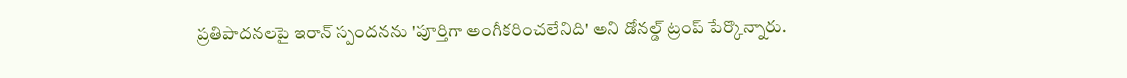ప్రతిపాదనలపై ఇరాన్ స్పందనను 'పూర్తిగా అంగీకరించలేనిది' అని డోనల్డ్ ట్రంప్ పేర్కొన్నారు.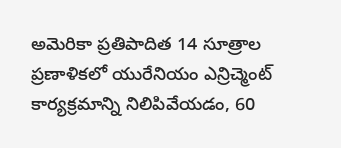అమెరికా ప్రతిపాదిత 14 సూత్రాల ప్రణాళికలో యురేనియం ఎన్రిచ్మెంట్ కార్యక్రమాన్ని నిలిపివేయడం, 60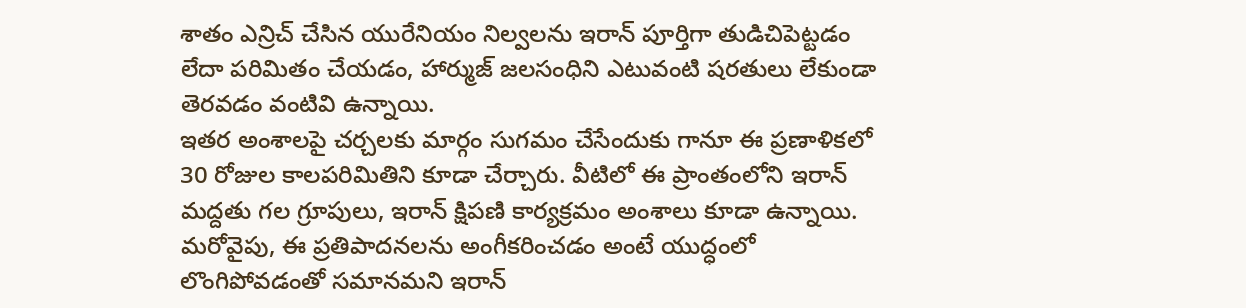శాతం ఎన్రిచ్ చేసిన యురేనియం నిల్వలను ఇరాన్ పూర్తిగా తుడిచిపెట్టడం లేదా పరిమితం చేయడం, హార్ముజ్ జలసంధిని ఎటువంటి షరతులు లేకుండా తెరవడం వంటివి ఉన్నాయి.
ఇతర అంశాలపై చర్చలకు మార్గం సుగమం చేసేందుకు గానూ ఈ ప్రణాళికలో 30 రోజుల కాలపరిమితిని కూడా చేర్చారు. వీటిలో ఈ ప్రాంతంలోని ఇరాన్ మద్దతు గల గ్రూపులు, ఇరాన్ క్షిపణి కార్యక్రమం అంశాలు కూడా ఉన్నాయి.
మరోవైపు, ఈ ప్రతిపాదనలను అంగీకరించడం అంటే యుద్ధంలో లొంగిపోవడంతో సమానమని ఇరాన్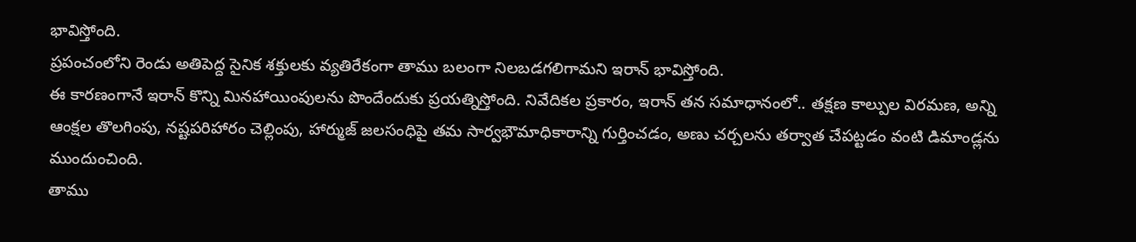భావిస్తోంది.
ప్రపంచంలోని రెండు అతిపెద్ద సైనిక శక్తులకు వ్యతిరేకంగా తాము బలంగా నిలబడగలిగామని ఇరాన్ భావిస్తోంది.
ఈ కారణంగానే ఇరాన్ కొన్ని మినహాయింపులను పొందేందుకు ప్రయత్నిస్తోంది. నివేదికల ప్రకారం, ఇరాన్ తన సమాధానంలో.. తక్షణ కాల్పుల విరమణ, అన్ని ఆంక్షల తొలగింపు, నష్టపరిహారం చెల్లింపు, హార్ముజ్ జలసంధిపై తమ సార్వభౌమాధికారాన్ని గుర్తించడం, అణు చర్చలను తర్వాత చేపట్టడం వంటి డిమాండ్లను ముందుంచింది.
తాము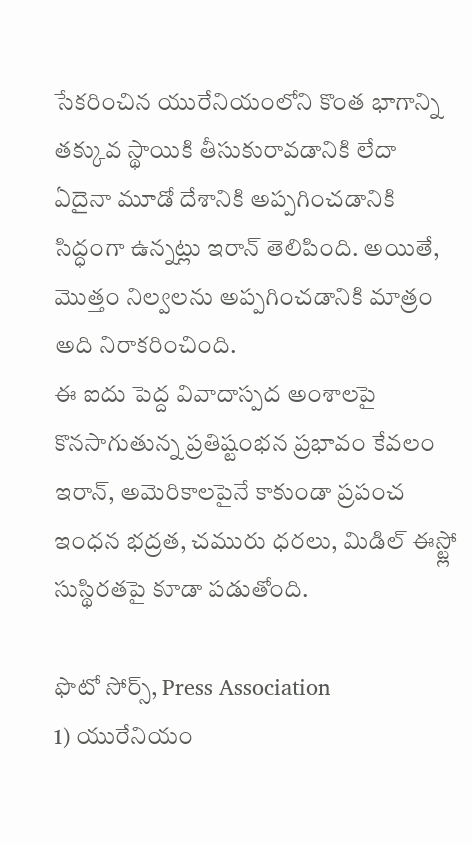సేకరించిన యురేనియంలోని కొంత భాగాన్ని తక్కువ స్థాయికి తీసుకురావడానికి లేదా ఏదైనా మూడో దేశానికి అప్పగించడానికి సిద్ధంగా ఉన్నట్లు ఇరాన్ తెలిపింది. అయితే, మొత్తం నిల్వలను అప్పగించడానికి మాత్రం అది నిరాకరించింది.
ఈ ఐదు పెద్ద వివాదాస్పద అంశాలపై కొనసాగుతున్న ప్రతిష్టంభన ప్రభావం కేవలం ఇరాన్, అమెరికాలపైనే కాకుండా ప్రపంచ ఇంధన భద్రత, చమురు ధరలు, మిడిల్ ఈస్ట్లో సుస్థిరతపై కూడా పడుతోంది.

ఫొటో సోర్స్, Press Association
1) యురేనియం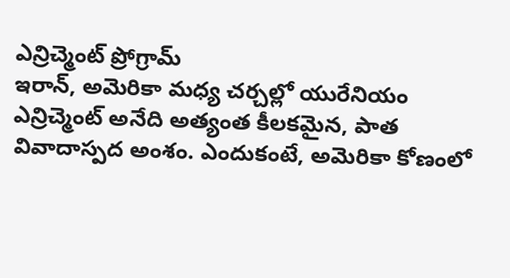ఎన్రిచ్మెంట్ ప్రోగ్రామ్
ఇరాన్, అమెరికా మధ్య చర్చల్లో యురేనియం ఎన్రిచ్మెంట్ అనేది అత్యంత కీలకమైన, పాత వివాదాస్పద అంశం. ఎందుకంటే, అమెరికా కోణంలో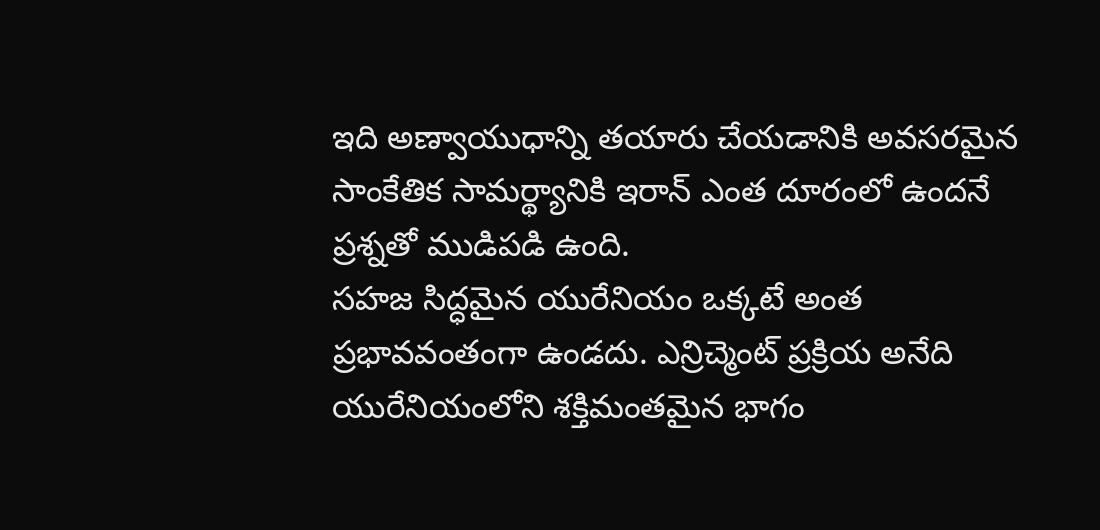ఇది అణ్వాయుధాన్ని తయారు చేయడానికి అవసరమైన సాంకేతిక సామర్థ్యానికి ఇరాన్ ఎంత దూరంలో ఉందనే ప్రశ్నతో ముడిపడి ఉంది.
సహజ సిద్ధమైన యురేనియం ఒక్కటే అంత ప్రభావవంతంగా ఉండదు. ఎన్రిచ్మెంట్ ప్రక్రియ అనేది యురేనియంలోని శక్తిమంతమైన భాగం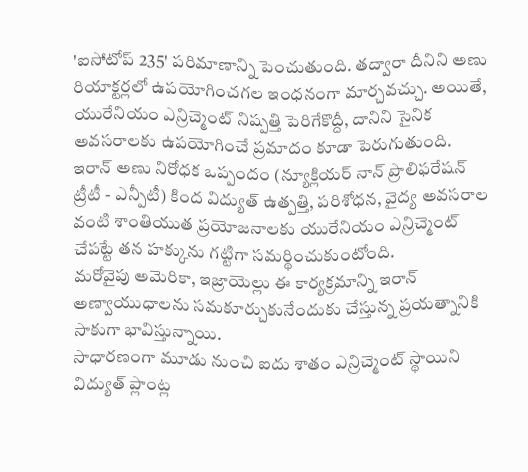'ఐసోటోప్ 235' పరిమాణాన్ని పెంచుతుంది. తద్వారా దీనిని అణు రియాక్టర్లలో ఉపయోగించగల ఇంధనంగా మార్చవచ్చు. అయితే, యురేనియం ఎన్రిచ్మెంట్ నిష్పత్తి పెరిగేకొద్దీ, దానిని సైనిక అవసరాలకు ఉపయోగించే ప్రమాదం కూడా పెరుగుతుంది.
ఇరాన్ అణు నిరోధక ఒప్పందం (న్యూక్లియర్ నాన్ ప్రొలిఫరేషన్ ట్రీటీ - ఎన్పీటీ) కింద విద్యుత్ ఉత్పత్తి, పరిశోధన, వైద్య అవసరాల వంటి శాంతియుత ప్రయోజనాలకు యురేనియం ఎన్రిచ్మెంట్ చేపట్టే తన హక్కును గట్టిగా సమర్థించుకుంటోంది.
మరోవైపు అమెరికా, ఇజ్రాయెల్లు ఈ కార్యక్రమాన్ని ఇరాన్ అణ్వాయుధాలను సమకూర్చుకునేందుకు చేస్తున్న ప్రయత్నానికి సాకుగా భావిస్తున్నాయి.
సాధారణంగా మూడు నుంచి ఐదు శాతం ఎన్రిచ్మెంట్ స్థాయిని విద్యుత్ ప్లాంట్ల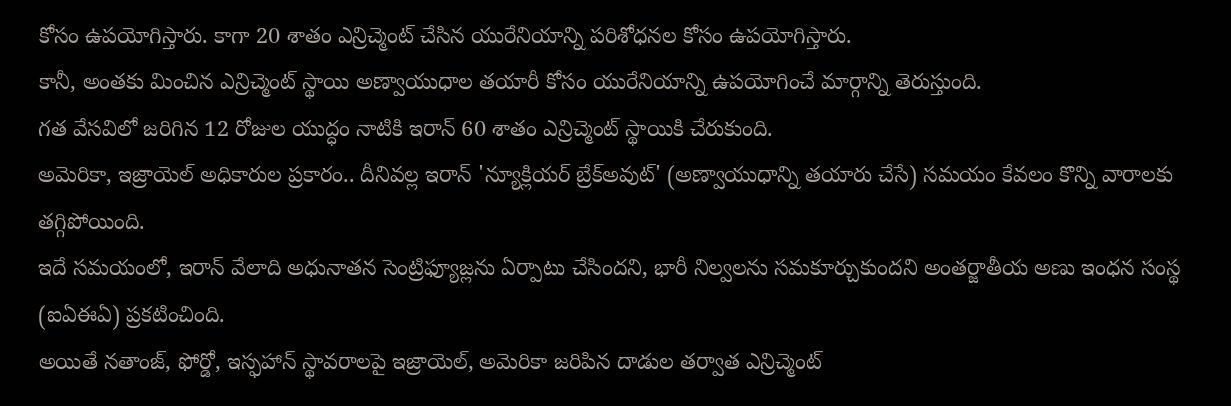కోసం ఉపయోగిస్తారు. కాగా 20 శాతం ఎన్రిచ్మెంట్ చేసిన యురేనియాన్ని పరిశోధనల కోసం ఉపయోగిస్తారు.
కానీ, అంతకు మించిన ఎన్రిచ్మెంట్ స్థాయి అణ్వాయుధాల తయారీ కోసం యురేనియాన్ని ఉపయోగించే మార్గాన్ని తెరుస్తుంది.
గత వేసవిలో జరిగిన 12 రోజుల యుద్ధం నాటికి ఇరాన్ 60 శాతం ఎన్రిచ్మెంట్ స్థాయికి చేరుకుంది.
అమెరికా, ఇజ్రాయెల్ అధికారుల ప్రకారం.. దీనివల్ల ఇరాన్ 'న్యూక్లియర్ బ్రేక్అవుట్' (అణ్వాయుధాన్ని తయారు చేసే) సమయం కేవలం కొన్ని వారాలకు తగ్గిపోయింది.
ఇదే సమయంలో, ఇరాన్ వేలాది అధునాతన సెంట్రిఫ్యూజ్లను ఏర్పాటు చేసిందని, భారీ నిల్వలను సమకూర్చుకుందని అంతర్జాతీయ అణు ఇంధన సంస్థ (ఐఏఈఏ) ప్రకటించింది.
అయితే నతాంజ్, ఫోర్డో, ఇస్ఫహాన్ స్థావరాలపై ఇజ్రాయెల్, అమెరికా జరిపిన దాడుల తర్వాత ఎన్రిచ్మెంట్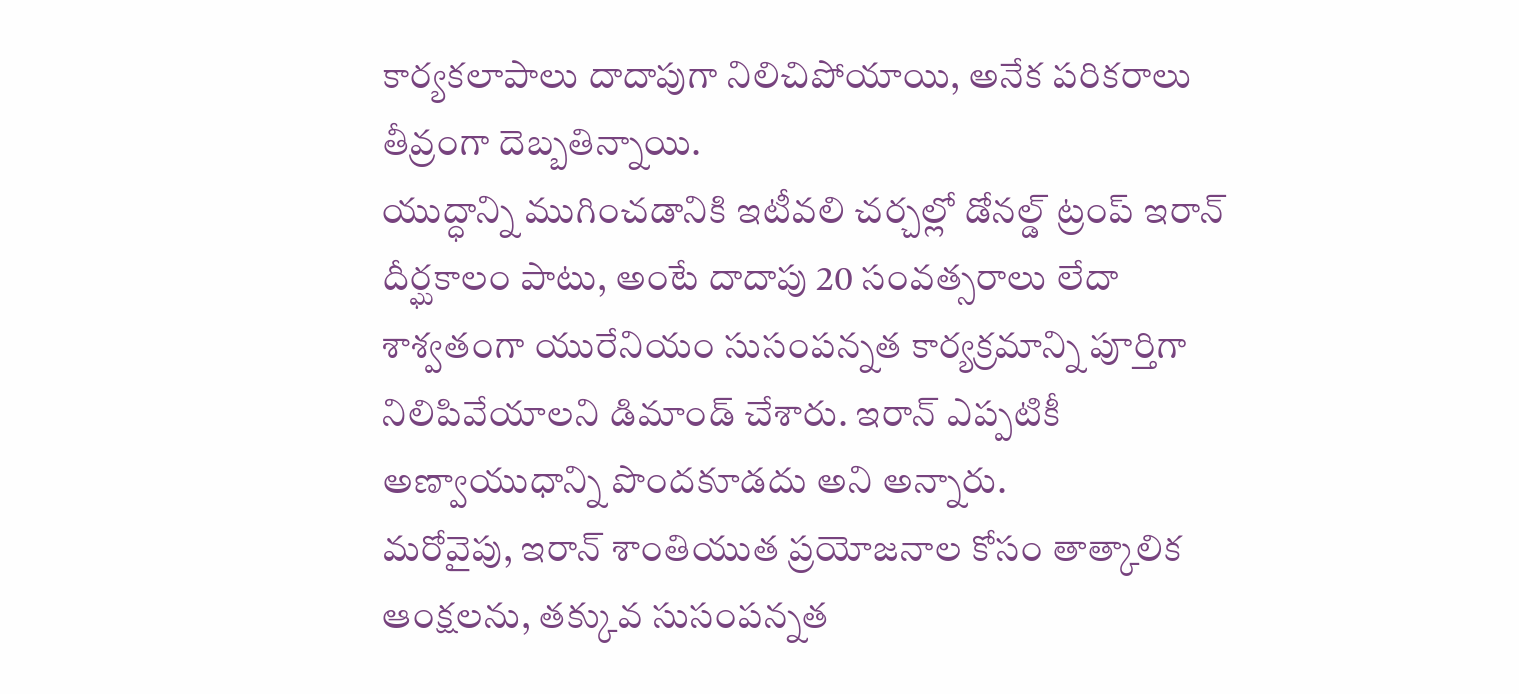కార్యకలాపాలు దాదాపుగా నిలిచిపోయాయి, అనేక పరికరాలు తీవ్రంగా దెబ్బతిన్నాయి.
యుద్ధాన్ని ముగించడానికి ఇటీవలి చర్చల్లో డోనల్డ్ ట్రంప్ ఇరాన్ దీర్ఘకాలం పాటు, అంటే దాదాపు 20 సంవత్సరాలు లేదా శాశ్వతంగా యురేనియం సుసంపన్నత కార్యక్రమాన్ని పూర్తిగా నిలిపివేయాలని డిమాండ్ చేశారు. ఇరాన్ ఎప్పటికీ అణ్వాయుధాన్ని పొందకూడదు అని అన్నారు.
మరోవైపు, ఇరాన్ శాంతియుత ప్రయోజనాల కోసం తాత్కాలిక ఆంక్షలను, తక్కువ సుసంపన్నత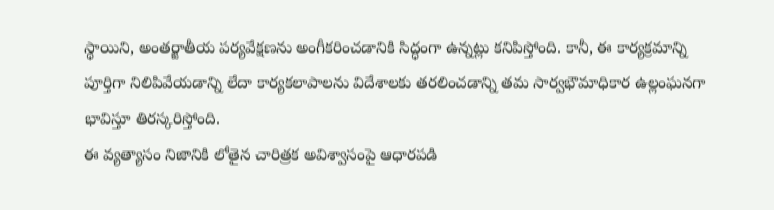స్థాయిని, అంతర్జాతీయ పర్యవేక్షణను అంగీకరించడానికి సిద్ధంగా ఉన్నట్లు కనిపిస్తోంది. కానీ, ఈ కార్యక్రమాన్ని పూర్తిగా నిలిపివేయడాన్ని లేదా కార్యకలాపాలను విదేశాలకు తరలించడాన్ని తమ సార్వభౌమాధికార ఉల్లంఘనగా భావిస్తూ తిరస్కరిస్తోంది.
ఈ వ్యత్యాసం నిజానికి లోతైన చారిత్రక అవిశ్వాసంపై ఆధారపడి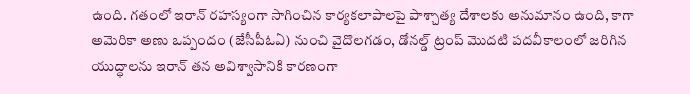ఉంది. గతంలో ఇరాన్ రహస్యంగా సాగించిన కార్యకలాపాలపై పాశ్చాత్య దేశాలకు అనుమానం ఉంది, కాగా అమెరికా అణు ఒప్పందం (జేసీపీఓఏ) నుంచి వైదొలగడం, డోనల్డ్ ట్రంప్ మొదటి పదవీకాలంలో జరిగిన యుద్ధాలను ఇరాన్ తన అవిశ్వాసానికి కారణంగా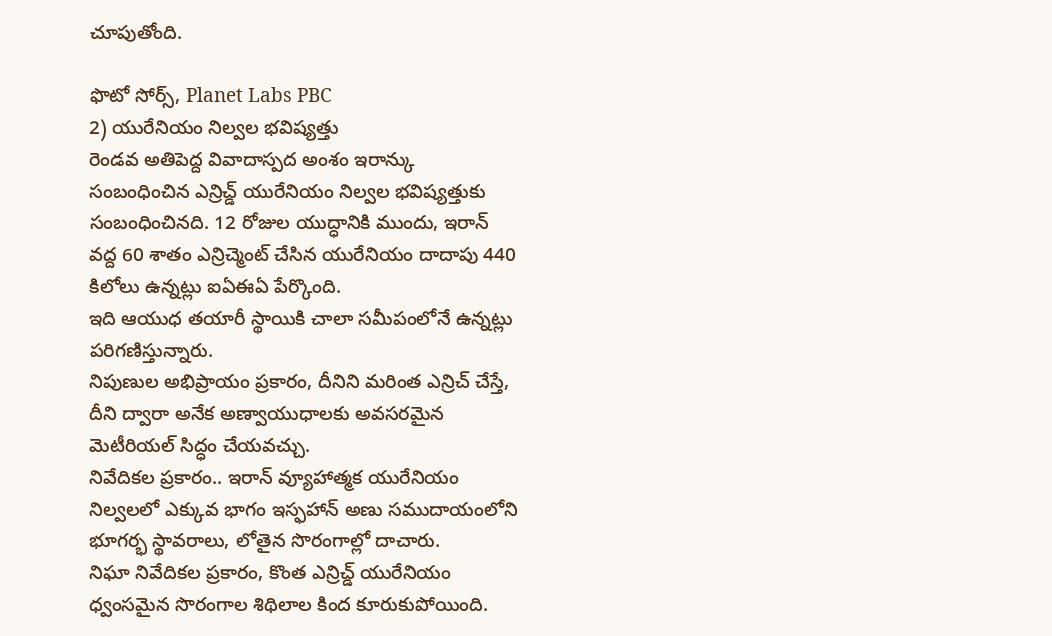చూపుతోంది.

ఫొటో సోర్స్, Planet Labs PBC
2) యురేనియం నిల్వల భవిష్యత్తు
రెండవ అతిపెద్ద వివాదాస్పద అంశం ఇరాన్కు సంబంధించిన ఎన్రిచ్డ్ యురేనియం నిల్వల భవిష్యత్తుకు సంబంధించినది. 12 రోజుల యుద్ధానికి ముందు, ఇరాన్ వద్ద 60 శాతం ఎన్రిచ్మెంట్ చేసిన యురేనియం దాదాపు 440 కిలోలు ఉన్నట్లు ఐఏఈఏ పేర్కొంది.
ఇది ఆయుధ తయారీ స్థాయికి చాలా సమీపంలోనే ఉన్నట్లు పరిగణిస్తున్నారు.
నిపుణుల అభిప్రాయం ప్రకారం, దీనిని మరింత ఎన్రిచ్ చేస్తే, దీని ద్వారా అనేక అణ్వాయుధాలకు అవసరమైన మెటీరియల్ సిద్ధం చేయవచ్చు.
నివేదికల ప్రకారం.. ఇరాన్ వ్యూహాత్మక యురేనియం నిల్వలలో ఎక్కువ భాగం ఇస్ఫహాన్ అణు సముదాయంలోని భూగర్భ స్థావరాలు, లోతైన సొరంగాల్లో దాచారు.
నిఘా నివేదికల ప్రకారం, కొంత ఎన్రిచ్డ్ యురేనియం ధ్వంసమైన సొరంగాల శిథిలాల కింద కూరుకుపోయింది.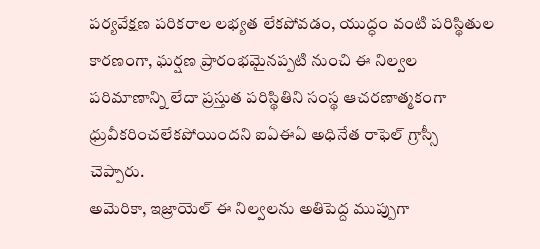పర్యవేక్షణ పరికరాల లభ్యత లేకపోవడం, యుద్ధం వంటి పరిస్థితుల కారణంగా, ఘర్షణ ప్రారంభమైనప్పటి నుంచి ఈ నిల్వల పరిమాణాన్ని లేదా ప్రస్తుత పరిస్థితిని సంస్థ ఆచరణాత్మకంగా ధ్రువీకరించలేకపోయిందని ఐఏఈఏ అధినేత రాఫెల్ గ్రాస్సీ చెప్పారు.
అమెరికా, ఇజ్రాయెల్ ఈ నిల్వలను అతిపెద్ద ముప్పుగా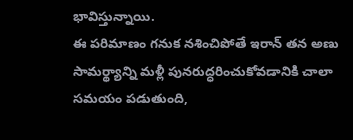భావిస్తున్నాయి.
ఈ పరిమాణం గనుక నశించిపోతే ఇరాన్ తన అణు సామర్థ్యాన్ని మళ్లీ పునరుద్ధరించుకోవడానికి చాలా సమయం పడుతుంది,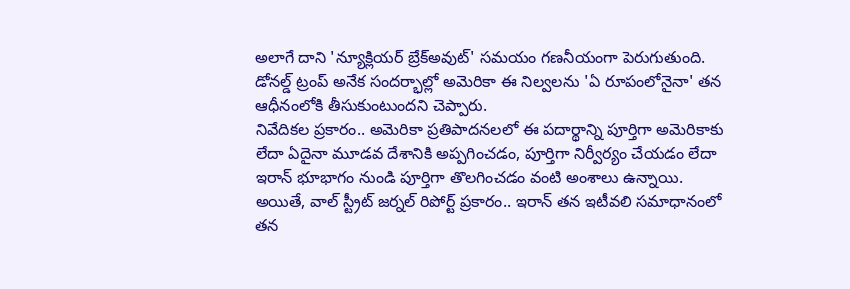అలాగే దాని 'న్యూక్లియర్ బ్రేక్అవుట్' సమయం గణనీయంగా పెరుగుతుంది.
డోనల్డ్ ట్రంప్ అనేక సందర్భాల్లో అమెరికా ఈ నిల్వలను 'ఏ రూపంలోనైనా' తన ఆధీనంలోకి తీసుకుంటుందని చెప్పారు.
నివేదికల ప్రకారం.. అమెరికా ప్రతిపాదనలలో ఈ పదార్థాన్ని పూర్తిగా అమెరికాకు లేదా ఏదైనా మూడవ దేశానికి అప్పగించడం, పూర్తిగా నిర్వీర్యం చేయడం లేదా ఇరాన్ భూభాగం నుండి పూర్తిగా తొలగించడం వంటి అంశాలు ఉన్నాయి.
అయితే, వాల్ స్ట్రీట్ జర్నల్ రిపోర్ట్ ప్రకారం.. ఇరాన్ తన ఇటీవలి సమాధానంలో తన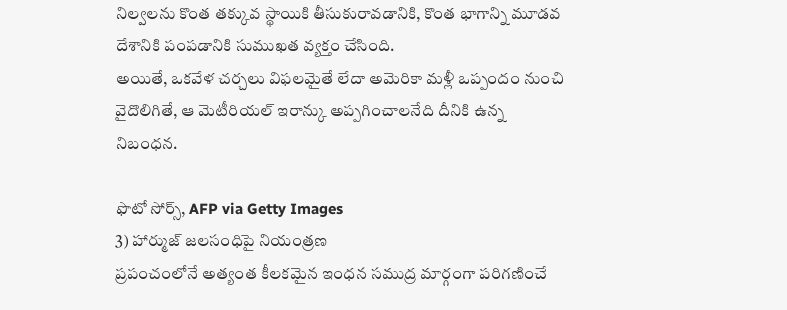నిల్వలను కొంత తక్కువ స్థాయికి తీసుకురావడానికి, కొంత భాగాన్ని మూడవ దేశానికి పంపడానికి సుముఖత వ్యక్తం చేసింది.
అయితే, ఒకవేళ చర్చలు విఫలమైతే లేదా అమెరికా మళ్లీ ఒప్పందం నుంచి వైదొలిగితే, ఆ మెటీరియల్ ఇరాన్కు అప్పగించాలనేది దీనికి ఉన్న నిబంధన.

ఫొటో సోర్స్, AFP via Getty Images
3) హార్ముజ్ జలసంధిపై నియంత్రణ
ప్రపంచంలోనే అత్యంత కీలకమైన ఇంధన సముద్ర మార్గంగా పరిగణించే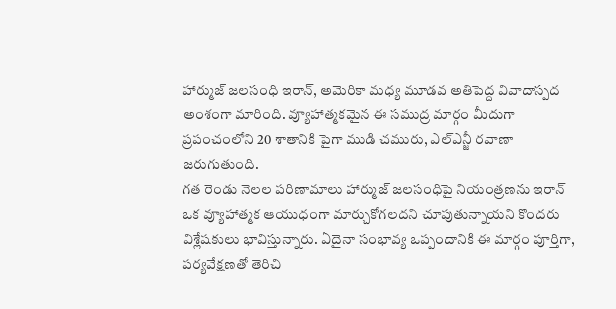హార్ముజ్ జలసంధి ఇరాన్, అమెరికా మధ్య మూడవ అతిపెద్ద వివాదాస్పద అంశంగా మారింది. వ్యూహాత్మకమైన ఈ సముద్ర మార్గం మీదుగా ప్రపంచంలోని 20 శాతానికి పైగా ముడి చమురు, ఎల్ఎన్జీ రవాణా జరుగుతుంది.
గత రెండు నెలల పరిణామాలు హార్ముజ్ జలసంధిపై నియంత్రణను ఇరాన్ ఒక వ్యూహాత్మక ఆయుధంగా మార్చుకోగలదని చూపుతున్నాయని కొందరు విశ్లేషకులు భావిస్తున్నారు. ఏదైనా సంభావ్య ఒప్పందానికి ఈ మార్గం పూర్తిగా, పర్యవేక్షణతో తెరిచి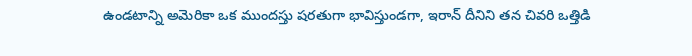ఉండటాన్ని అమెరికా ఒక ముందస్తు షరతుగా భావిస్తుండగా, ఇరాన్ దీనిని తన చివరి ఒత్తిడి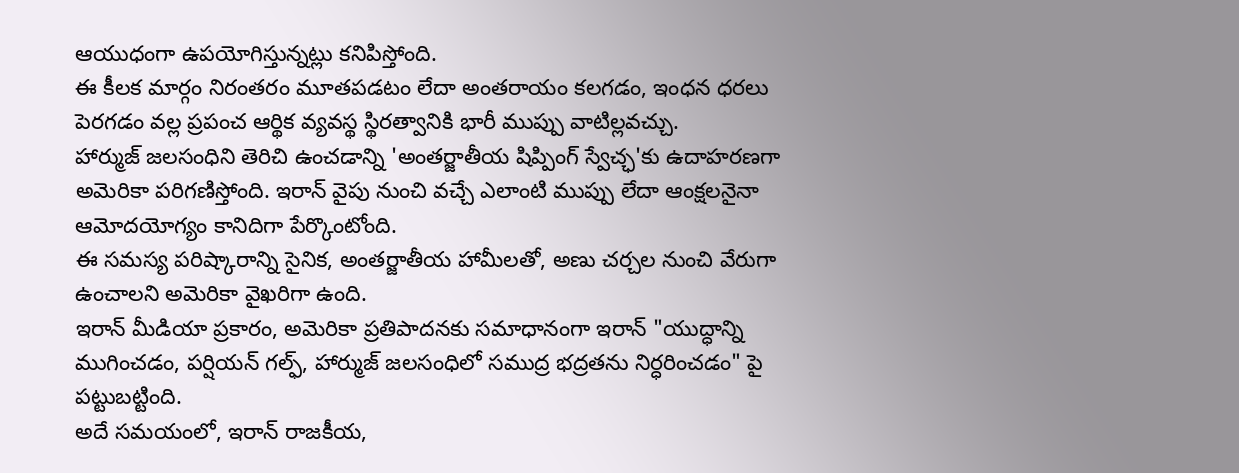ఆయుధంగా ఉపయోగిస్తున్నట్లు కనిపిస్తోంది.
ఈ కీలక మార్గం నిరంతరం మూతపడటం లేదా అంతరాయం కలగడం, ఇంధన ధరలు పెరగడం వల్ల ప్రపంచ ఆర్థిక వ్యవస్థ స్థిరత్వానికి భారీ ముప్పు వాటిల్లవచ్చు.
హార్ముజ్ జలసంధిని తెరిచి ఉంచడాన్ని 'అంతర్జాతీయ షిప్పింగ్ స్వేచ్ఛ'కు ఉదాహరణగా అమెరికా పరిగణిస్తోంది. ఇరాన్ వైపు నుంచి వచ్చే ఎలాంటి ముప్పు లేదా ఆంక్షలనైనా ఆమోదయోగ్యం కానిదిగా పేర్కొంటోంది.
ఈ సమస్య పరిష్కారాన్ని సైనిక, అంతర్జాతీయ హామీలతో, అణు చర్చల నుంచి వేరుగా ఉంచాలని అమెరికా వైఖరిగా ఉంది.
ఇరాన్ మీడియా ప్రకారం, అమెరికా ప్రతిపాదనకు సమాధానంగా ఇరాన్ "యుద్ధాన్ని ముగించడం, పర్షియన్ గల్ఫ్, హార్ముజ్ జలసంధిలో సముద్ర భద్రతను నిర్ధరించడం" పై పట్టుబట్టింది.
అదే సమయంలో, ఇరాన్ రాజకీయ,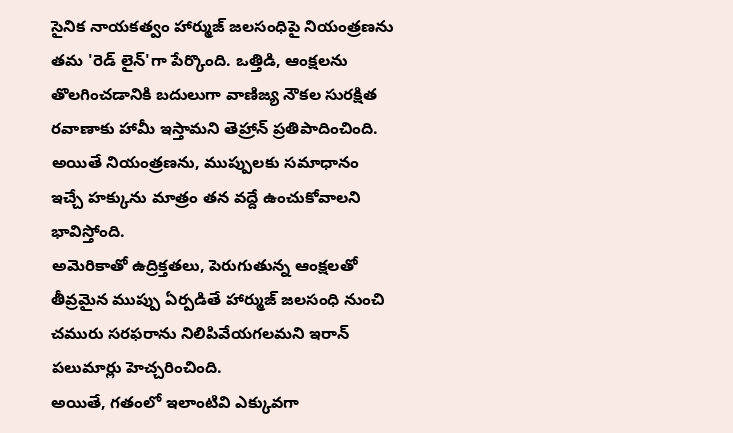సైనిక నాయకత్వం హార్ముజ్ జలసంధిపై నియంత్రణను తమ 'రెడ్ లైన్'గా పేర్కొంది. ఒత్తిడి, ఆంక్షలను తొలగించడానికి బదులుగా వాణిజ్య నౌకల సురక్షిత రవాణాకు హామీ ఇస్తామని తెహ్రాన్ ప్రతిపాదించింది. అయితే నియంత్రణను, ముప్పులకు సమాధానం ఇచ్చే హక్కును మాత్రం తన వద్దే ఉంచుకోవాలని భావిస్తోంది.
అమెరికాతో ఉద్రిక్తతలు, పెరుగుతున్న ఆంక్షలతో తీవ్రమైన ముప్పు ఏర్పడితే హార్ముజ్ జలసంధి నుంచి చమురు సరఫరాను నిలిపివేయగలమని ఇరాన్ పలుమార్లు హెచ్చరించింది.
అయితే, గతంలో ఇలాంటివి ఎక్కువగా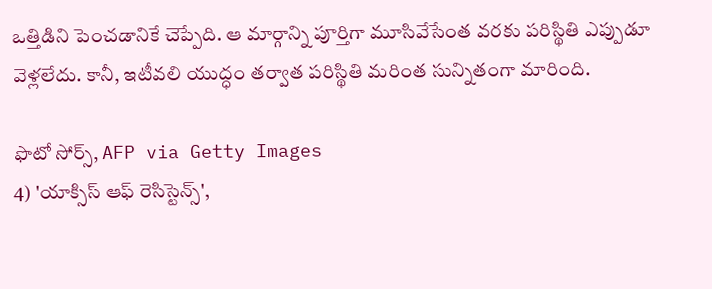ఒత్తిడిని పెంచడానికే చెప్పేది. ఆ మార్గాన్ని పూర్తిగా మూసివేసేంత వరకు పరిస్థితి ఎప్పుడూ వెళ్లలేదు. కానీ, ఇటీవలి యుద్ధం తర్వాత పరిస్థితి మరింత సున్నితంగా మారింది.

ఫొటో సోర్స్, AFP via Getty Images
4) 'యాక్సిస్ ఆఫ్ రెసిస్టెన్స్',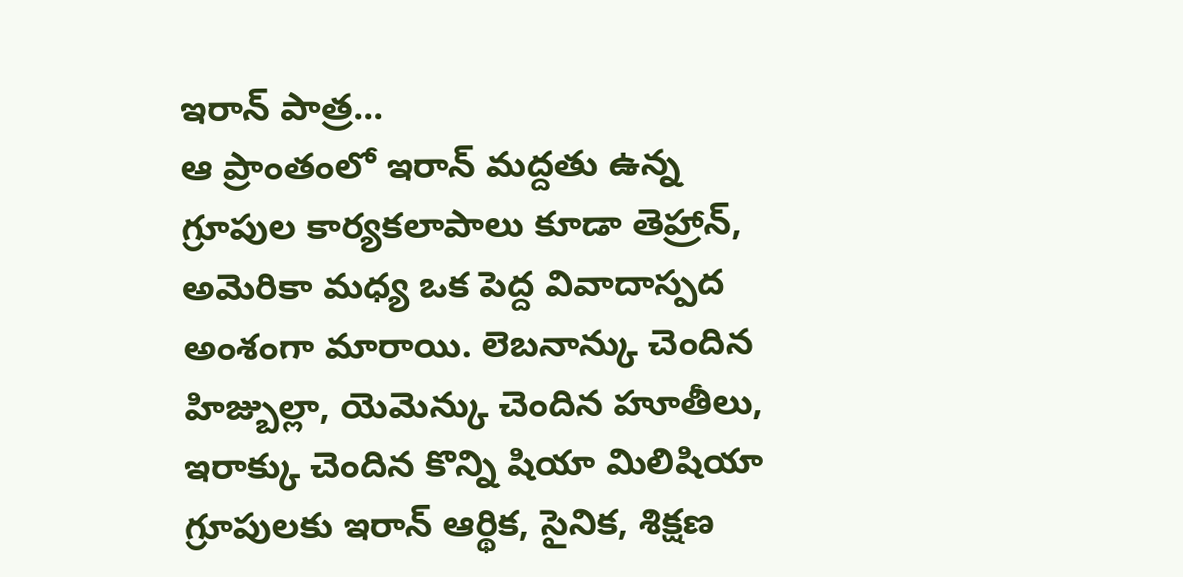ఇరాన్ పాత్ర...
ఆ ప్రాంతంలో ఇరాన్ మద్దతు ఉన్న గ్రూపుల కార్యకలాపాలు కూడా తెహ్రాన్, అమెరికా మధ్య ఒక పెద్ద వివాదాస్పద అంశంగా మారాయి. లెబనాన్కు చెందిన హిజ్బుల్లా, యెమెన్కు చెందిన హూతీలు, ఇరాక్కు చెందిన కొన్ని షియా మిలిషియా గ్రూపులకు ఇరాన్ ఆర్థిక, సైనిక, శిక్షణ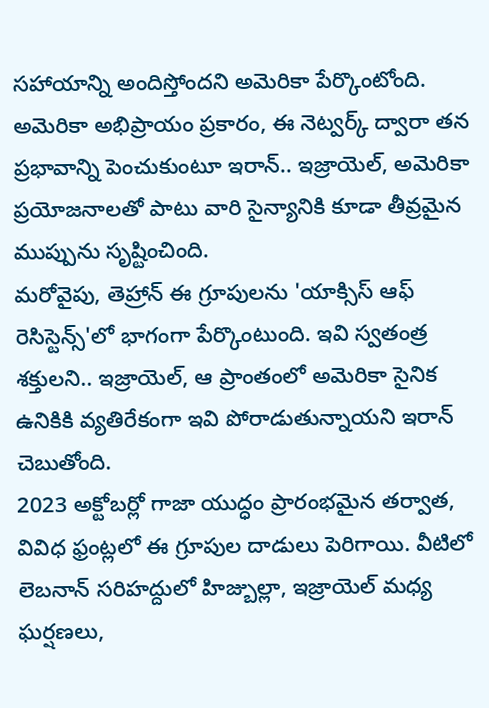సహాయాన్ని అందిస్తోందని అమెరికా పేర్కొంటోంది.
అమెరికా అభిప్రాయం ప్రకారం, ఈ నెట్వర్క్ ద్వారా తన ప్రభావాన్ని పెంచుకుంటూ ఇరాన్.. ఇజ్రాయెల్, అమెరికా ప్రయోజనాలతో పాటు వారి సైన్యానికి కూడా తీవ్రమైన ముప్పును సృష్టించింది.
మరోవైపు, తెహ్రాన్ ఈ గ్రూపులను 'యాక్సిస్ ఆఫ్ రెసిస్టెన్స్'లో భాగంగా పేర్కొంటుంది. ఇవి స్వతంత్ర శక్తులని.. ఇజ్రాయెల్, ఆ ప్రాంతంలో అమెరికా సైనిక ఉనికికి వ్యతిరేకంగా ఇవి పోరాడుతున్నాయని ఇరాన్ చెబుతోంది.
2023 అక్టోబర్లో గాజా యుద్ధం ప్రారంభమైన తర్వాత, వివిధ ఫ్రంట్లలో ఈ గ్రూపుల దాడులు పెరిగాయి. వీటిలో లెబనాన్ సరిహద్దులో హిజ్బుల్లా, ఇజ్రాయెల్ మధ్య ఘర్షణలు,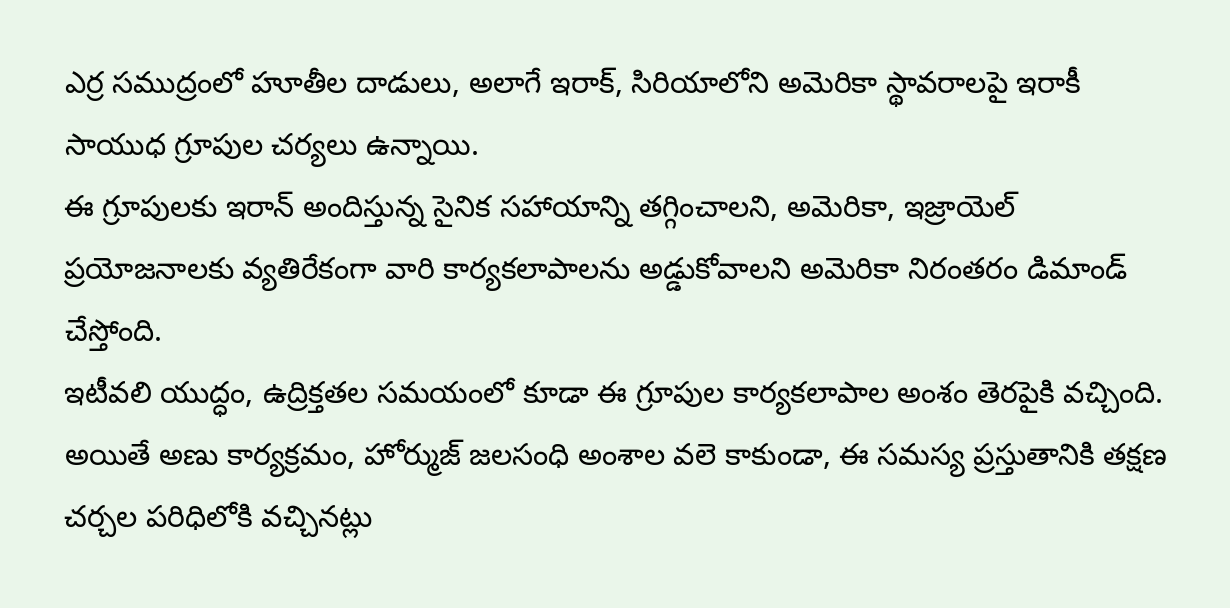ఎర్ర సముద్రంలో హూతీల దాడులు, అలాగే ఇరాక్, సిరియాలోని అమెరికా స్థావరాలపై ఇరాకీ సాయుధ గ్రూపుల చర్యలు ఉన్నాయి.
ఈ గ్రూపులకు ఇరాన్ అందిస్తున్న సైనిక సహాయాన్ని తగ్గించాలని, అమెరికా, ఇజ్రాయెల్ ప్రయోజనాలకు వ్యతిరేకంగా వారి కార్యకలాపాలను అడ్డుకోవాలని అమెరికా నిరంతరం డిమాండ్ చేస్తోంది.
ఇటీవలి యుద్ధం, ఉద్రిక్తతల సమయంలో కూడా ఈ గ్రూపుల కార్యకలాపాల అంశం తెరపైకి వచ్చింది. అయితే అణు కార్యక్రమం, హోర్ముజ్ జలసంధి అంశాల వలె కాకుండా, ఈ సమస్య ప్రస్తుతానికి తక్షణ చర్చల పరిధిలోకి వచ్చినట్లు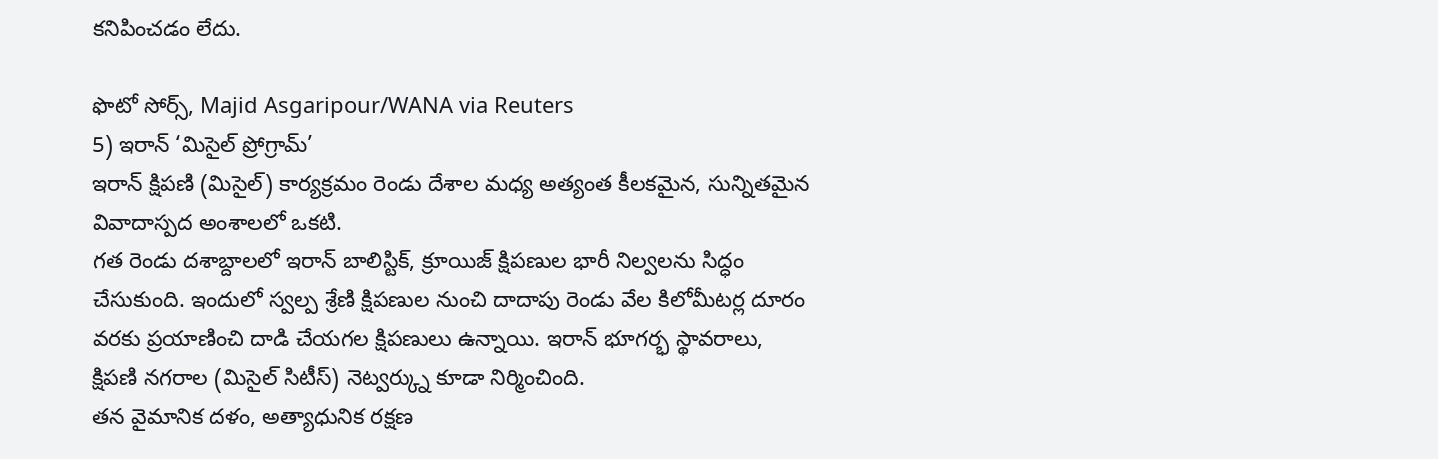కనిపించడం లేదు.

ఫొటో సోర్స్, Majid Asgaripour/WANA via Reuters
5) ఇరాన్ ‘మిసైల్ ప్రోగ్రామ్’
ఇరాన్ క్షిపణి (మిసైల్) కార్యక్రమం రెండు దేశాల మధ్య అత్యంత కీలకమైన, సున్నితమైన వివాదాస్పద అంశాలలో ఒకటి.
గత రెండు దశాబ్దాలలో ఇరాన్ బాలిస్టిక్, క్రూయిజ్ క్షిపణుల భారీ నిల్వలను సిద్ధం చేసుకుంది. ఇందులో స్వల్ప శ్రేణి క్షిపణుల నుంచి దాదాపు రెండు వేల కిలోమీటర్ల దూరం వరకు ప్రయాణించి దాడి చేయగల క్షిపణులు ఉన్నాయి. ఇరాన్ భూగర్భ స్థావరాలు, క్షిపణి నగరాల (మిసైల్ సిటీస్) నెట్వర్క్ను కూడా నిర్మించింది.
తన వైమానిక దళం, అత్యాధునిక రక్షణ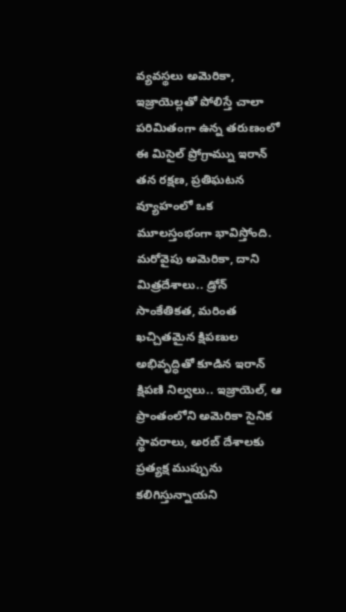వ్యవస్థలు అమెరికా, ఇజ్రాయెల్లతో పోలిస్తే చాలా పరిమితంగా ఉన్న తరుణంలో ఈ మిసైల్ ప్రోగ్రామ్ను ఇరాన్ తన రక్షణ, ప్రతిఘటన వ్యూహంలో ఒక మూలస్తంభంగా భావిస్తోంది.
మరోవైపు అమెరికా, దాని మిత్రదేశాలు.. డ్రోన్ సాంకేతికత, మరింత ఖచ్చితమైన క్షిపణుల అభివృద్ధితో కూడిన ఇరాన్ క్షిపణి నిల్వలు.. ఇజ్రాయెల్, ఆ ప్రాంతంలోని అమెరికా సైనిక స్థావరాలు, అరబ్ దేశాలకు ప్రత్యక్ష ముప్పును కలిగిస్తున్నాయని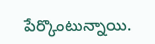పేర్కొంటున్నాయి.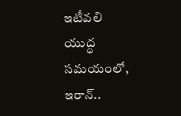ఇటీవలి యుద్ధ సమయంలో, ఇరాన్..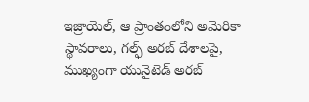ఇజ్రాయెల్, ఆ ప్రాంతంలోని అమెరికా స్థావరాలు, గల్ఫ్ అరబ్ దేశాలపై, ముఖ్యంగా యునైటెడ్ అరబ్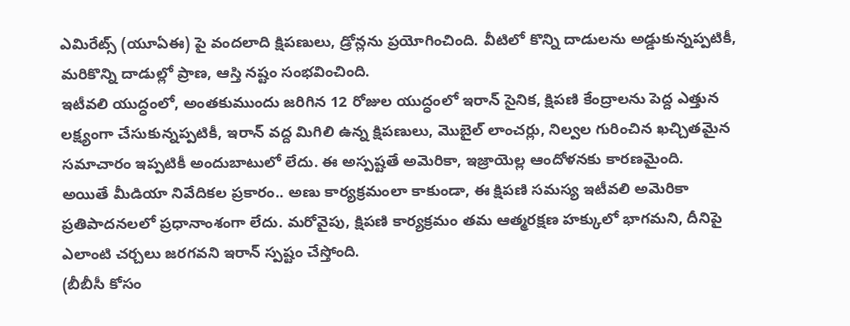ఎమిరేట్స్ (యూఏఈ) పై వందలాది క్షిపణులు, డ్రోన్లను ప్రయోగించింది. వీటిలో కొన్ని దాడులను అడ్డుకున్నప్పటికీ, మరికొన్ని దాడుల్లో ప్రాణ, ఆస్తి నష్టం సంభవించింది.
ఇటీవలి యుద్ధంలో, అంతకుముందు జరిగిన 12 రోజుల యుద్ధంలో ఇరాన్ సైనిక, క్షిపణి కేంద్రాలను పెద్ద ఎత్తున లక్ష్యంగా చేసుకున్నప్పటికీ, ఇరాన్ వద్ద మిగిలి ఉన్న క్షిపణులు, మొబైల్ లాంచర్లు, నిల్వల గురించిన ఖచ్చితమైన సమాచారం ఇప్పటికీ అందుబాటులో లేదు. ఈ అస్పష్టతే అమెరికా, ఇజ్రాయెల్ల ఆందోళనకు కారణమైంది.
అయితే మీడియా నివేదికల ప్రకారం.. అణు కార్యక్రమంలా కాకుండా, ఈ క్షిపణి సమస్య ఇటీవలి అమెరికా ప్రతిపాదనలలో ప్రధానాంశంగా లేదు. మరోవైపు, క్షిపణి కార్యక్రమం తమ ఆత్మరక్షణ హక్కులో భాగమని, దీనిపై ఎలాంటి చర్చలు జరగవని ఇరాన్ స్పష్టం చేస్తోంది.
(బీబీసీ కోసం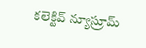కలెక్టివ్ న్యూస్రూమ్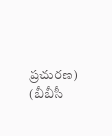ప్రచురణ)
(బీబీసీ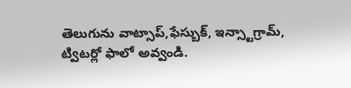తెలుగును వాట్సాప్,ఫేస్బుక్, ఇన్స్టాగ్రామ్, ట్విటర్లో ఫాలో అవ్వండి.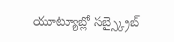యూట్యూబ్లో సబ్స్క్రైబ్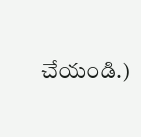చేయండి.)